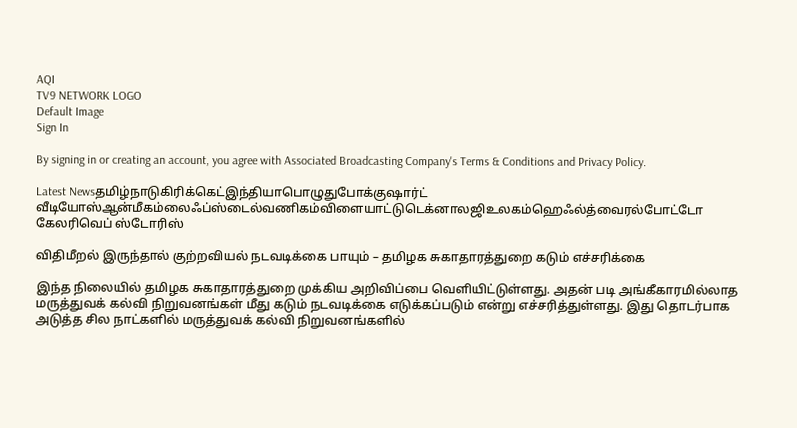AQI
TV9 NETWORK LOGO
Default Image
Sign In

By signing in or creating an account, you agree with Associated Broadcasting Company's Terms & Conditions and Privacy Policy.

Latest Newsதமிழ்நாடுகிரிக்கெட்இந்தியாபொழுதுபோக்குஷார்ட் வீடியோஸ்ஆன்மீகம்லைஃப்ஸ்டைல்வணிகம்விளையாட்டுடெக்னாலஜிஉலகம்ஹெஃல்த்வைரல்போட்டோ கேலரிவெப் ஸ்டோரிஸ்

விதிமீறல் இருந்தால் குற்றவியல் நடவடிக்கை பாயும் – தமிழக சுகாதாரத்துறை கடும் எச்சரிக்கை

இந்த நிலையில் தமிழக சுகாதாரத்துறை முக்கிய அறிவிப்பை வெளியிட்டுள்ளது. அதன் படி அங்கீகாரமில்லாத மருத்துவக் கல்வி நிறுவனங்கள் மீது கடும் நடவடிக்கை எடுக்கப்படும் என்று எச்சரித்துள்ளது. இது தொடர்பாக அடுத்த சில நாட்களில் மருத்துவக் கல்வி நிறுவனங்களில்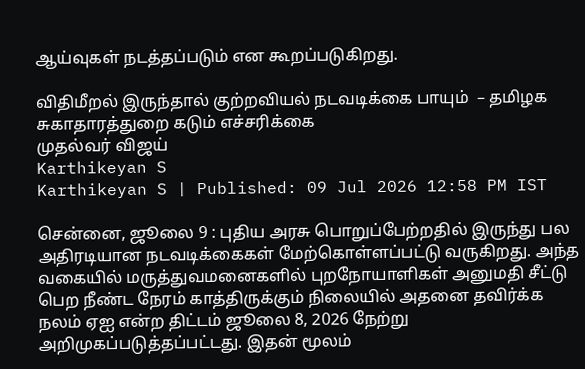ஆய்வுகள் நடத்தப்படும் என கூறப்படுகிறது.

விதிமீறல் இருந்தால் குற்றவியல் நடவடிக்கை பாயும்  – தமிழக சுகாதாரத்துறை கடும் எச்சரிக்கை
முதல்வர் விஜய்
Karthikeyan S
Karthikeyan S | Published: 09 Jul 2026 12:58 PM IST

சென்னை, ஜூலை 9 : புதிய அரசு பொறுப்பேற்றதில் இருந்து பல அதிரடியான நடவடிக்கைகள் மேற்கொள்ளப்பட்டு வருகிறது. அந்த வகையில் மருத்துவமனைகளில் புறநோயாளிகள் அனுமதி சீட்டு பெற நீண்ட நேரம் காத்திருக்கும் நிலையில் அதனை தவிர்க்க நலம் ஏஐ என்ற திட்டம் ஜூலை 8, 2026 நேற்று அறிமுகப்படுத்தப்பட்டது. இதன் மூலம்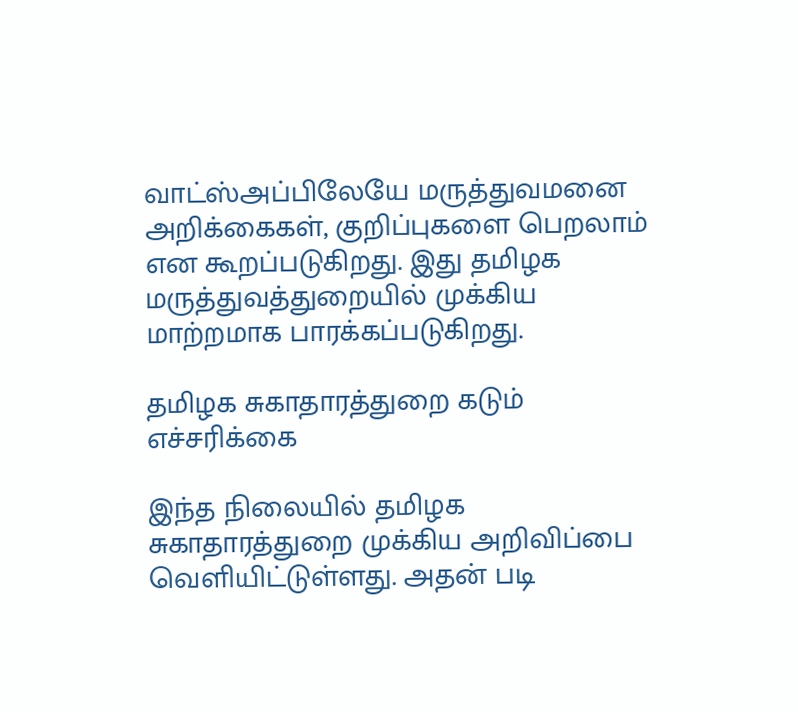வாட்ஸ்அப்பிலேயே மருத்துவமனை அறிக்கைகள், குறிப்புகளை பெறலாம் என கூறப்படுகிறது. இது தமிழக மருத்துவத்துறையில் முக்கிய மாற்றமாக பாரக்கப்படுகிறது.

தமிழக சுகாதாரத்துறை கடும் எச்சரிக்கை

இந்த நிலையில் தமிழக சுகாதாரத்துறை முக்கிய அறிவிப்பை வெளியிட்டுள்ளது. அதன் படி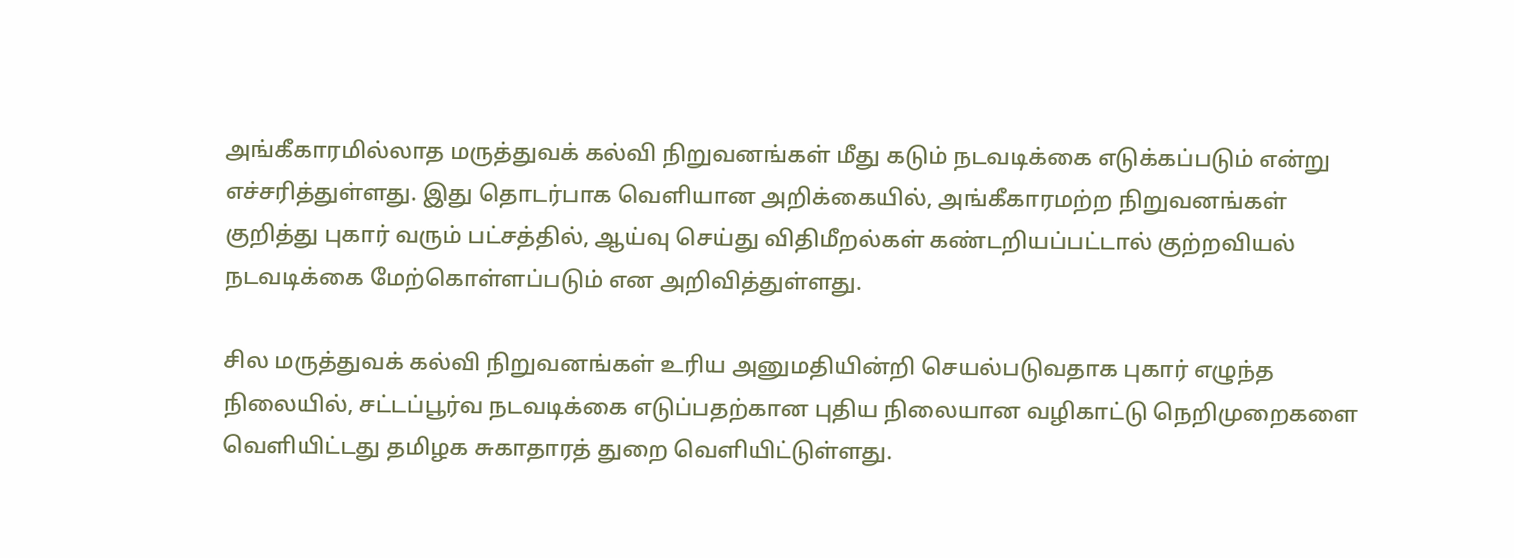அங்கீகாரமில்லாத மருத்துவக் கல்வி நிறுவனங்கள் மீது கடும் நடவடிக்கை எடுக்கப்படும் என்று எச்சரித்துள்ளது. இது தொடர்பாக வெளியான அறிக்கையில், அங்கீகாரமற்ற நிறுவனங்கள் குறித்து புகார் வரும் பட்சத்தில், ஆய்வு செய்து விதிமீறல்கள் கண்டறியப்பட்டால் குற்றவியல் நடவடிக்கை மேற்கொள்ளப்படும் என அறிவித்துள்ளது.

சில மருத்துவக் கல்வி நிறுவனங்கள் உரிய அனுமதியின்றி செயல்படுவதாக புகார் எழுந்த நிலையில், சட்டப்பூர்வ நடவடிக்கை எடுப்பதற்கான புதிய நிலையான வழிகாட்டு நெறிமுறைகளை வெளியிட்டது தமிழக சுகாதாரத் துறை வெளியிட்டுள்ளது.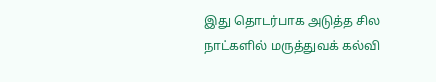இது தொடர்பாக அடுத்த சில நாட்களில் மருத்துவக் கல்வி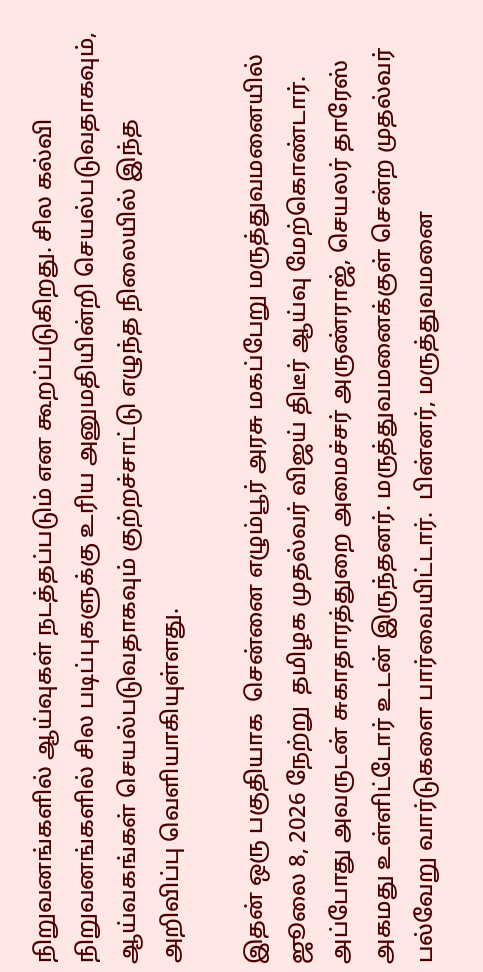நிறுவனங்களில் ஆய்வுகள் நடத்தப்படும் என கூறப்படுகிறது. சில கல்வி நிறுவனங்களில் சில படிப்புகளுக்கு உரிய அனுமதியின்றி செயல்படுவதாகவும், ஆய்வகங்கள் செயல்படுவதாகவும் குற்றச்சாட்டு எழுந்த நிலையில் இந்த அறிவிப்பு வெளியாகியுள்ளது.

இதன் ஒரு பகுதியாக  சென்னை எழும்பூர் அரசு மகப்பேறு மருத்துவமனையில் ஜூலை 8, 2026 நேற்று  தமிழக முதல்வர் விஜய் திடீர் ஆய்வு மேற்கொண்டார். அப்போது அவருடன் சுகாதாரத்துறை அமைச்சர் அருண்ராஜ், செயலர் தாரேஸ் அகமது உள்ளிட்டோர் உடன் இருந்தனர். மருத்துவமனைக்குள் சென்ற முதல்வர் பல்வேறு வார்டுகளை பார்வையிட்டார்.  பின்னர், மருத்துவமனை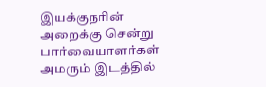இயக்குநரின் அறைக்கு சென்று பார்வையாளர்கள் அமரும் இடத்தில்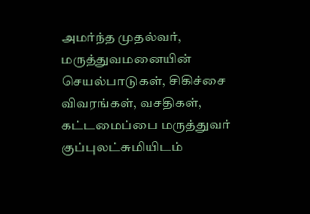அமர்ந்த முதல்வர், மருத்துவமனையின் செயல்பாடுகள், சிகிச்சை விவரங்கள், வசதிகள், கட்டமைப்பை மருத்துவர் குப்புலட்சுமியிடம்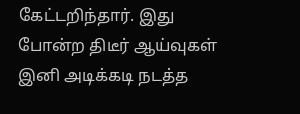கேட்டறிந்தார். இது போன்ற திடீர் ஆய்வுகள் இனி அடிக்கடி நடத்த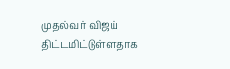முதல்வர் விஜய் திட்டமிட்டுள்ளதாக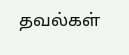தவல்கள்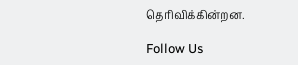தெரிவிக்கின்றன.

Follow Us